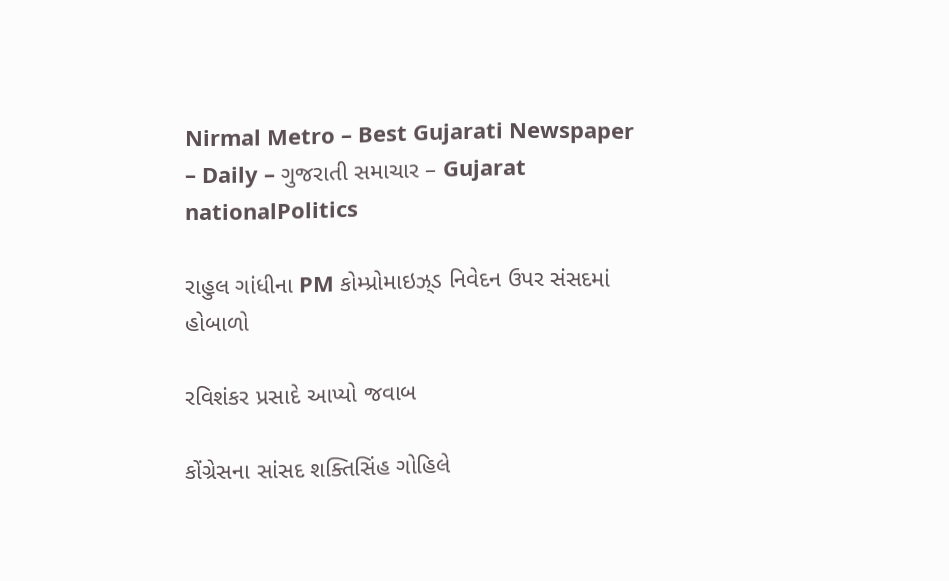Nirmal Metro – Best Gujarati Newspaper – Daily – ગુજરાતી સમાચાર – Gujarat
nationalPolitics

રાહુલ ગાંધીના PM કોમ્પ્રોમાઇઝ્‌ડ નિવેદન ઉપર સંસદમાં હોબાળો

રવિશંકર પ્રસાદે આપ્યો જવાબ

કોંગ્રેસના સાંસદ શક્તિસિંહ ગોહિલે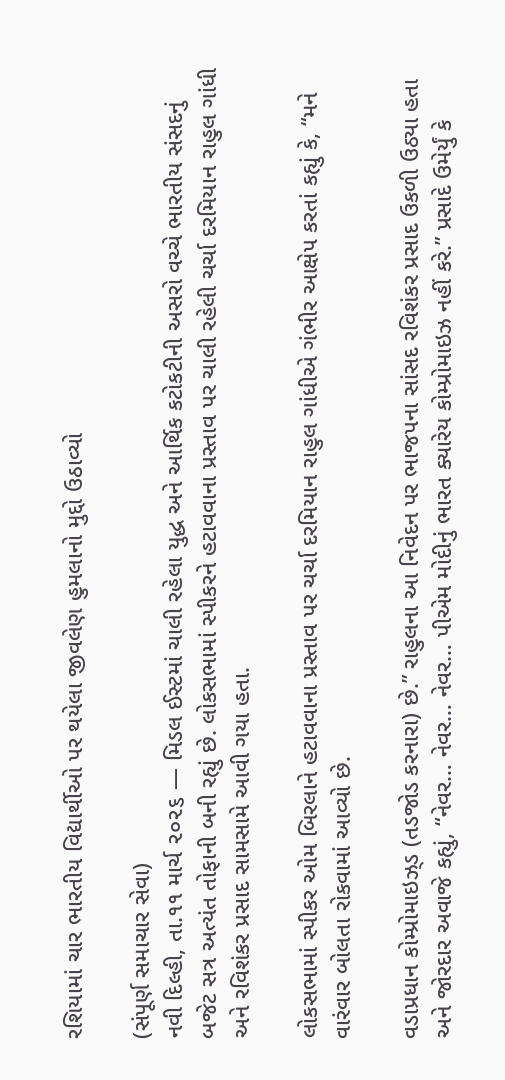રશિયામાં ચાર ભારતીય વિદ્યાર્થીઓ પર થયેલા જીવલેણ હુમલાનો મુદ્દો ઉઠાવ્યો

(સંપૂર્ણ સમાચાર સેવા)
નવી દિલ્હી, તા.૧૧ માર્ચ ૨૦૨૬ — મિડલ ઈસ્ટમાં ચાલી રહેલા યુદ્ધ અને આર્થિક કટોકટીની અસરો વચ્ચે ભારતીય સંસદનું બજેટ સત્ર અત્યંત તોફાની બની રહ્યું છે. લોકસભામાં સ્પીકરને હટાવવાના પ્રસ્તાવ પર ચાલી રહેલી ચર્ચા દરમિયાન રાહુલ ગાંધી અને રવિશંકર પ્રસાદ સામસામે આવી ગયા હતા.

લોકસભામાં સ્પીકર ઓમ બિરલાને હટાવવાના પ્રસ્તાવ પર ચર્ચા દરમિયાન રાહુલ ગાંધીએ ગંભીર આક્ષેપ કરતાં કહ્યું કે, “મને વારંવાર બોલતા રોકવામાં આવ્યો છે.

વડાપ્રધાન કોમ્પ્રોમાઇઝ્‌ડ (તડજોડ કરનારા) છે.” રાહુલના આ નિવેદન પર ભાજપના સાંસદ રવિશંકર પ્રસાદ ઉકળી ઉઠ્યા હતા અને જોરદાર અવાજે કહ્યું, “નેવર… નેવર… નેવર… પીએમ મોદીનું ભારત ક્યારેય કોમ્પ્રોમાઇઝ નહીં કરે.” પ્રસાદે ઉમેર્યું કે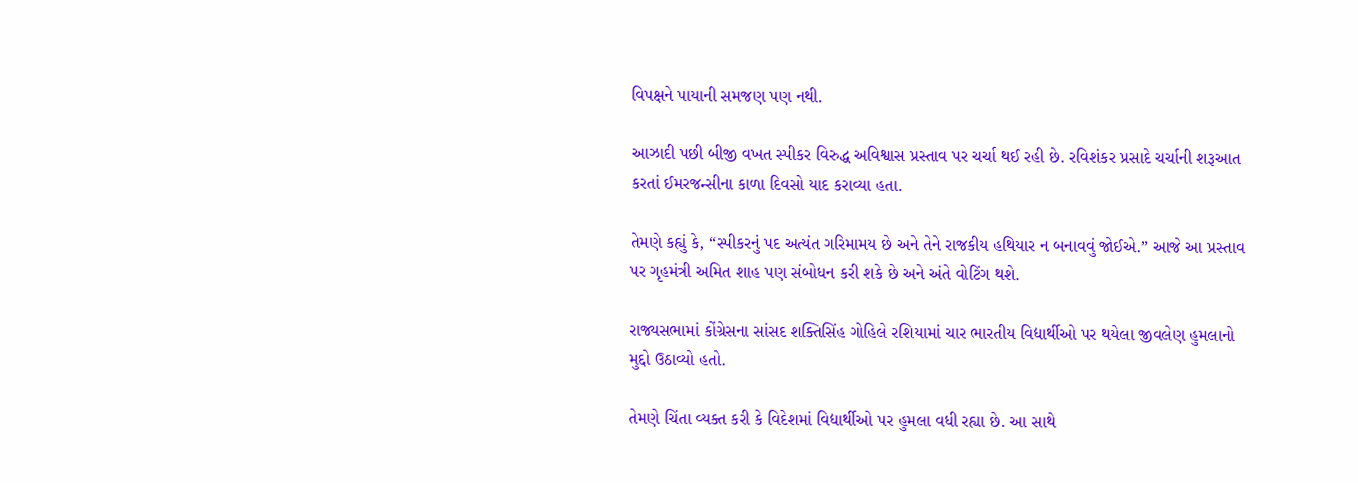વિપક્ષને પાયાની સમજણ પણ નથી.

આઝાદી પછી બીજી વખત સ્પીકર વિરુદ્ધ અવિશ્વાસ પ્રસ્તાવ પર ચર્ચા થઈ રહી છે. રવિશંકર પ્રસાદે ચર્ચાની શરૂઆત કરતાં ઈમરજન્સીના કાળા દિવસો યાદ કરાવ્યા હતા.

તેમણે કહ્યું કે, “સ્પીકરનું પદ અત્યંત ગરિમામય છે અને તેને રાજકીય હથિયાર ન બનાવવું જોઈએ.” આજે આ પ્રસ્તાવ પર ગૃહમંત્રી અમિત શાહ પણ સંબોધન કરી શકે છે અને અંતે વોટિંગ થશે.

રાજ્યસભામાં કોંગ્રેસના સાંસદ શક્તિસિંહ ગોહિલે રશિયામાં ચાર ભારતીય વિદ્યાર્થીઓ પર થયેલા જીવલેણ હુમલાનો મુદ્દો ઉઠાવ્યો હતો.

તેમણે ચિંતા વ્યક્ત કરી કે વિદેશમાં વિદ્યાર્થીઓ પર હુમલા વધી રહ્યા છે. આ સાથે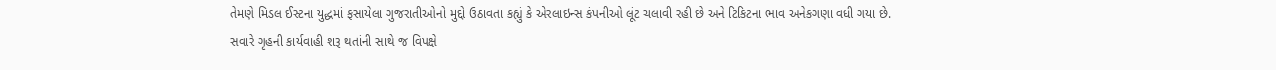તેમણે મિડલ ઈસ્ટના યુદ્ધમાં ફસાયેલા ગુજરાતીઓનો મુદ્દો ઉઠાવતા કહ્યું કે એરલાઇન્સ કંપનીઓ લૂંટ ચલાવી રહી છે અને ટિકિટના ભાવ અનેકગણા વધી ગયા છે.
સવારે ગૃહની કાર્યવાહી શરૂ થતાંની સાથે જ વિપક્ષે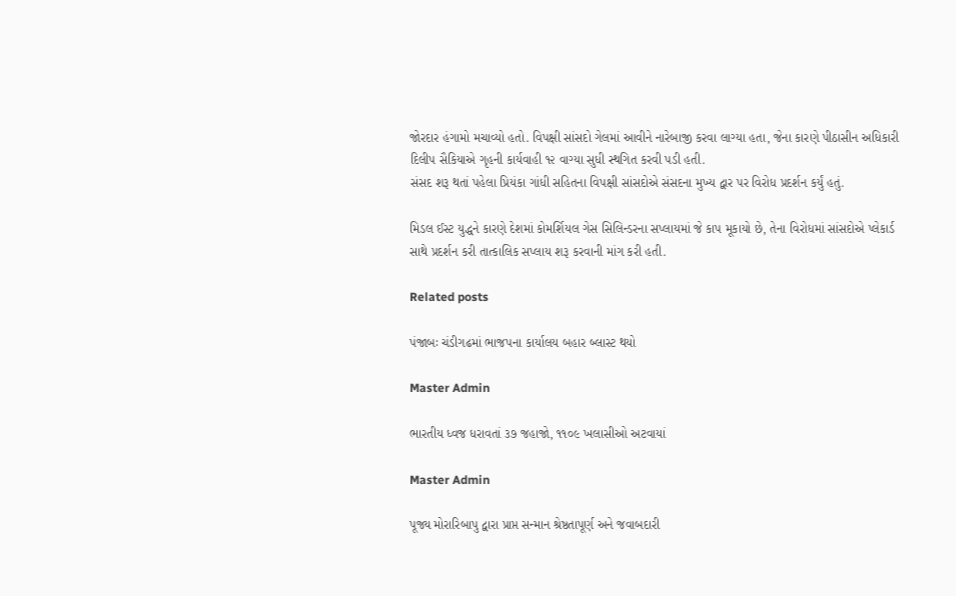જોરદાર હંગામો મચાવ્યો હતો. વિપક્ષી સાંસદો ગેલમાં આવીને નારેબાજી કરવા લાગ્યા હતા, જેના કારણે પીઠાસીન અધિકારી દિલીપ સૈકિયાએ ગૃહની કાર્યવાહી ૧૨ વાગ્યા સુધી સ્થગિત કરવી પડી હતી.
સંસદ શરૂ થતાં પહેલા પ્રિયંકા ગાંધી સહિતના વિપક્ષી સાંસદોએ સંસદના મુખ્ય દ્વાર પર વિરોધ પ્રદર્શન કર્યું હતું.

મિડલ ઈસ્ટ યુદ્ધને કારણે દેશમાં કોમર્શિયલ ગેસ સિલિન્ડરના સપ્લાયમાં જે કાપ મૂકાયો છે, તેના વિરોધમાં સાંસદોએ પ્લેકાર્ડ સાથે પ્રદર્શન કરી તાત્કાલિક સપ્લાય શરૂ કરવાની માંગ કરી હતી.

Related posts

પંજાબઃ ચંડીગઢમાં ભાજપના કાર્યાલય બહાર બ્લાસ્ટ થયો

Master Admin

ભારતીય ધ્વજ ધરાવતાં ૩૭ જહાજો, ૧૧૦૯ ખલાસીઓ અટવાયાં

Master Admin

પૂજ્ય મોરારિબાપુ દ્વારા પ્રાપ્ત સન્માન શ્રેષ્ઠતાપૂર્ણ અને જવાબદારી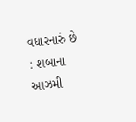વધારનારું છે : શબાના આઝમી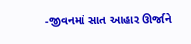-જીવનમાં સાત આહાર ઊર્જાને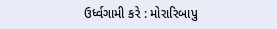ઉર્ધ્વગામી કરે : મોરારિબાપુ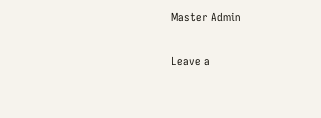Master Admin

Leave a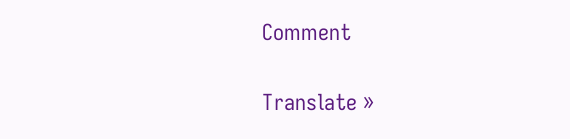Comment

Translate »